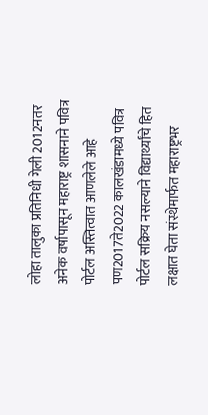लोहा तालुका प्रतिनिधी गेली 2012नतर अनेक वर्षापासून महाराष्ट्र शासनाने पवित्र पोर्टल अस्तित्वात आणलेले आहे पण2017ते2022 कालखंडामध्ये पवित्र पोर्टल सक्रिय नसल्याने विद्यार्थ्यांचे हित लक्षात घेता संस्थेमार्फत महाराष्ट्रभर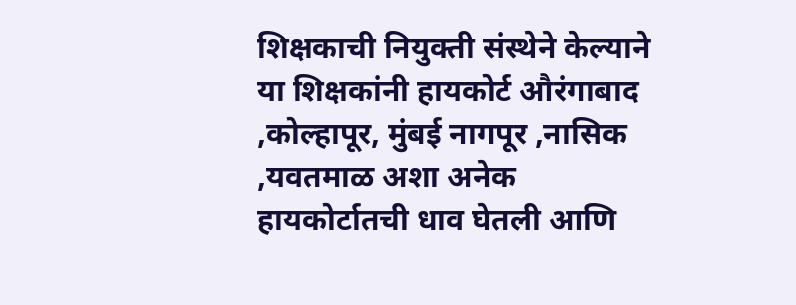शिक्षकाची नियुक्ती संस्थेने केल्याने या शिक्षकांनी हायकोर्ट औरंगाबाद ,कोल्हापूर, मुंबई नागपूर ,नासिक ,यवतमाळ अशा अनेक हायकोर्टातची धाव घेतली आणि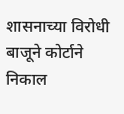शासनाच्या विरोधी बाजूने कोर्टाने निकाल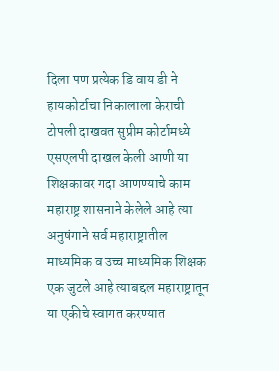दिला पण प्रत्येक डि वाय डी ने हायकोर्टाचा निकालाला केराची टोपली दाखवत सुप्रीम कोर्टामध्ये एसएलपी दाखल केली आणी या शिक्षकावर गदा आणण्याचे काम महाराष्ट्र शासनाने केलेले आहे त्या अनुषंगाने सर्व महाराष्ट्रातील माध्यमिक व उच्च माध्यमिक शिक्षक एक जुटले आहे त्याबद्दल महाराष्ट्रातून या एकीचे स्वागत करण्यात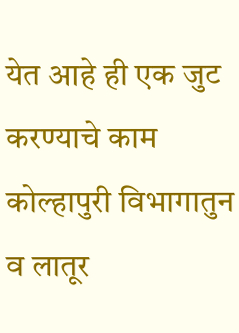येत आहे ही एक जुट करण्याचे काम कोल्हापुरी विभागातुन व लातूर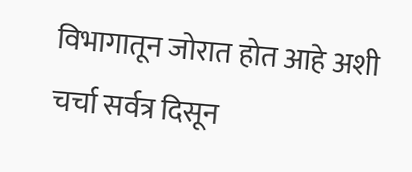विभागातून जोरात होत आहे अशी चर्चा सर्वत्र दिसून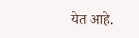येत आहे.